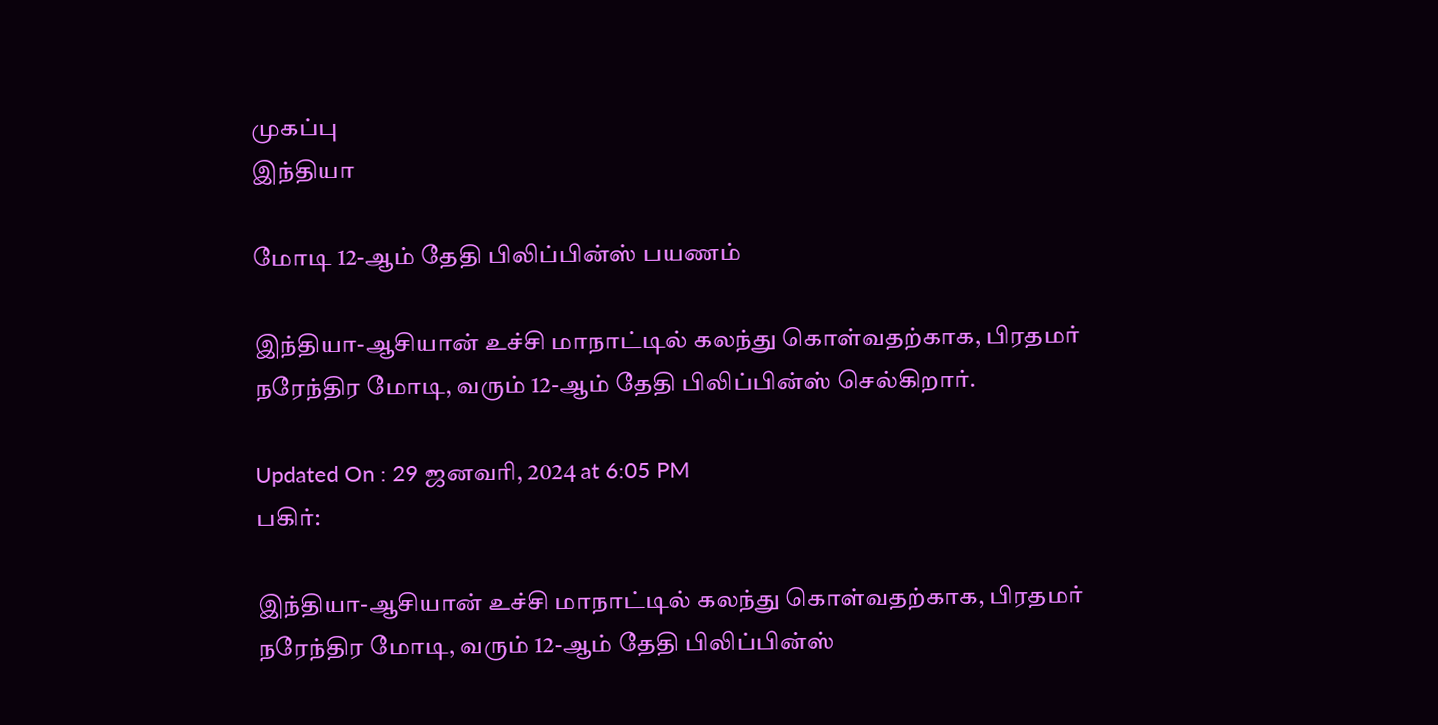முகப்பு
இந்தியா

மோடி 12-ஆம் தேதி பிலிப்பின்ஸ் பயணம்

இந்தியா-ஆசியான் உச்சி மாநாட்டில் கலந்து கொள்வதற்காக, பிரதமர் நரேந்திர மோடி, வரும் 12-ஆம் தேதி பிலிப்பின்ஸ் செல்கிறார்.

Updated On : 29 ஜனவரி, 2024 at 6:05 PM
பகிர்:

இந்தியா-ஆசியான் உச்சி மாநாட்டில் கலந்து கொள்வதற்காக, பிரதமர் நரேந்திர மோடி, வரும் 12-ஆம் தேதி பிலிப்பின்ஸ்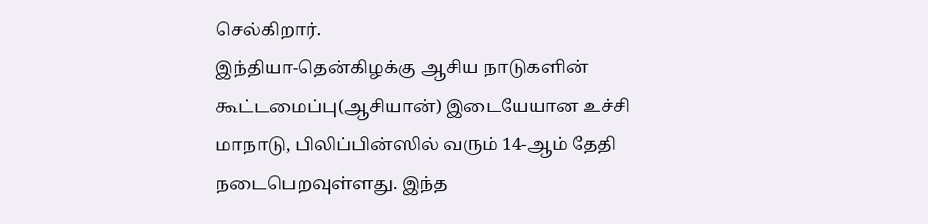செல்கிறார்.
இந்தியா-தென்கிழக்கு ஆசிய நாடுகளின் கூட்டமைப்பு(ஆசியான்) இடையேயான உச்சி மாநாடு, பிலிப்பின்ஸில் வரும் 14-ஆம் தேதி நடைபெறவுள்ளது. இந்த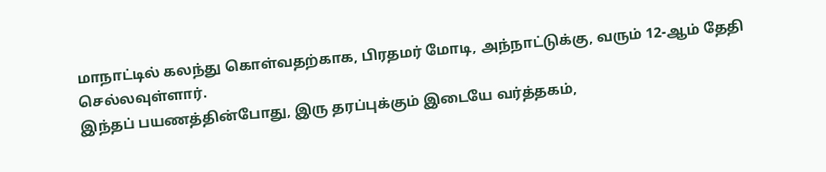மாநாட்டில் கலந்து கொள்வதற்காக, பிரதமர் மோடி, அந்நாட்டுக்கு, வரும் 12-ஆம் தேதி செல்லவுள்ளார்.
இந்தப் பயணத்தின்போது, இரு தரப்புக்கும் இடையே வர்த்தகம்,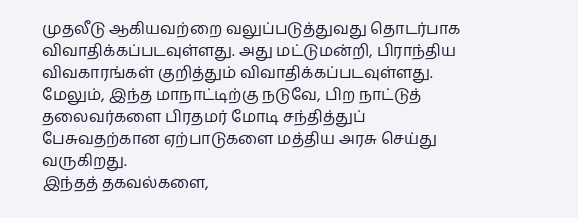முதலீடு ஆகியவற்றை வலுப்படுத்துவது தொடர்பாக விவாதிக்கப்படவுள்ளது. அது மட்டுமன்றி, பிராந்திய விவகாரங்கள் குறித்தும் விவாதிக்கப்படவுள்ளது. மேலும், இந்த மாநாட்டிற்கு நடுவே, பிற நாட்டுத் தலைவர்களை பிரதமர் மோடி சந்தித்துப் பேசுவதற்கான ஏற்பாடுகளை மத்திய அரசு செய்து வருகிறது.
இந்தத் தகவல்களை,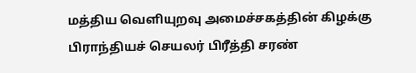மத்திய வெளியுறவு அமைச்சகத்தின் கிழக்கு பிராந்தியச் செயலர் பிரீத்தி சரண்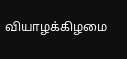வியாழக்கிழமை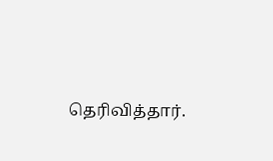தெரிவித்தார்.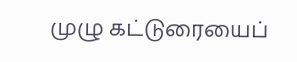முழு கட்டுரையைப்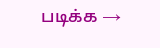படிக்க →